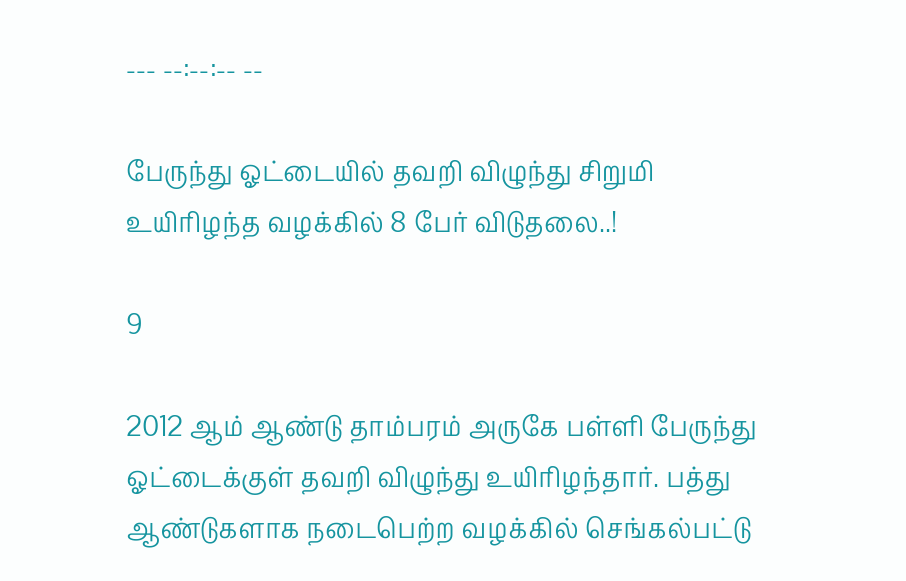--- --:--:-- --

பேருந்து ஓட்டையில் தவறி விழுந்து சிறுமி உயிரிழந்த வழக்கில் 8 பேர் விடுதலை..!

9

2012 ஆம் ஆண்டு தாம்பரம் அருகே பள்ளி பேருந்து ஓட்டைக்குள் தவறி விழுந்து உயிரிழந்தார். பத்து ஆண்டுகளாக நடைபெற்ற வழக்கில் செங்கல்பட்டு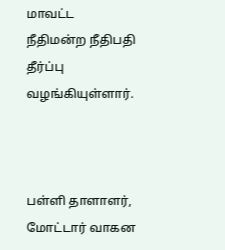மாவட்ட நீதிமன்ற நீதிபதி தீர்ப்பு வழங்கியுள்ளார்.



பள்ளி தாளாளர், மோட்டார் வாகன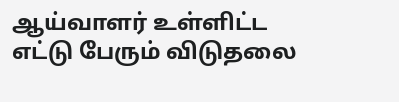ஆய்வாளர் உள்ளிட்ட எட்டு பேரும் விடுதலை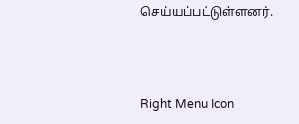செய்யப்பட்டுள்ளனர்.



Right Menu Icon